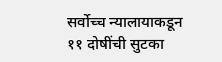सर्वोच्च न्यालायाकडून ११ दोषींची सुटका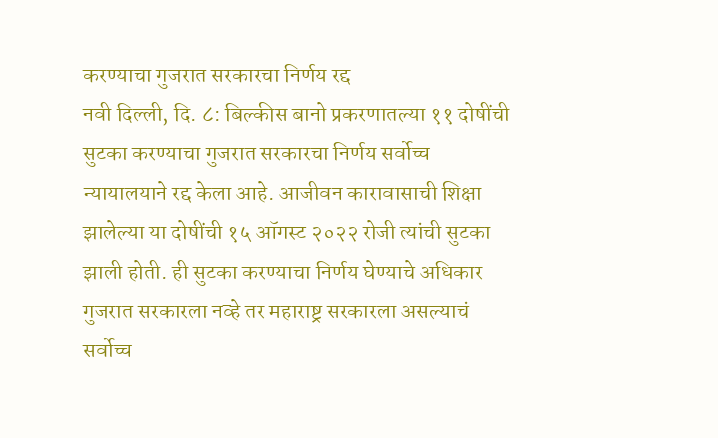करण्याचा गुजरात सरकारचा निर्णय रद्द
नवी दिल्ली, दि. ८: बिल्कीस बानो प्रकरणातल्या ११ दोषींची सुटका करण्याचा गुजरात सरकारचा निर्णय सर्वोच्च न्यायालयाने रद्द केला आहे. आजीवन कारावासाची शिक्षा झालेल्या या दोषींची १५ ऑगस्ट २०२२ रोजी त्यांची सुटका झाली होती. ही सुटका करण्याचा निर्णय घेण्याचे अधिकार गुजरात सरकारला नव्हे तर महाराष्ट्र सरकारला असल्याचं सर्वोच्च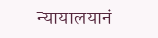न्यायालयानं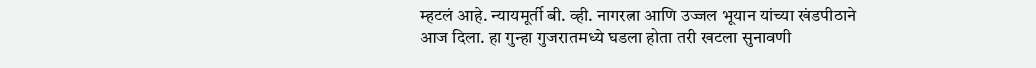म्हटलं आहे. न्यायमूर्ती बी. व्ही. नागरत्ना आणि उज्जल भूयान यांच्या खंडपीठाने आज दिला. हा गुन्हा गुजरातमध्ये घडला होता तरी खटला सुनावणी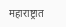महाराष्ट्रात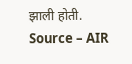झाली होती.
Source – AIR